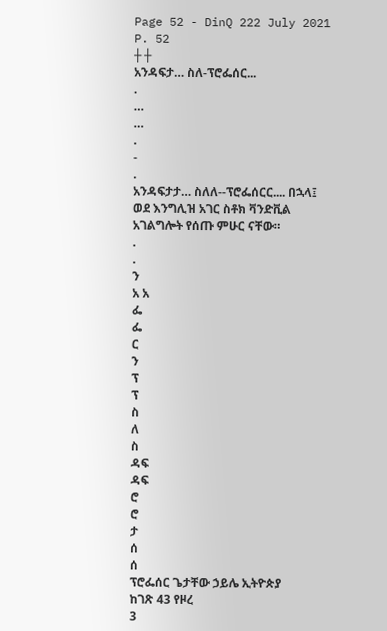Page 52 - DinQ 222 July 2021
P. 52
┼ ┼
አንዳፍታ… ስለ-ፕሮፌሰር...
.
…
…
.
-
.
አንዳፍታታ… ስለለ--ፕሮፌሰርር.... በኋላ፤ ወደ እንግሊዝ አገር ስቶክ ቫንድቪል አገልግሎት የሰጡ ምሁር ናቸው።
.
.
ን
አ አ
ፌ
ፌ
ር
ን
ፕ
ፕ
ስ
ለ
ስ
ዳፍ
ዳፍ
ሮ
ሮ
ታ
ሰ
ሰ
ፕሮፌሰር ጌታቸው ኃይሌ ኢትዮጵያ
ከገጽ 43 የዞረ
3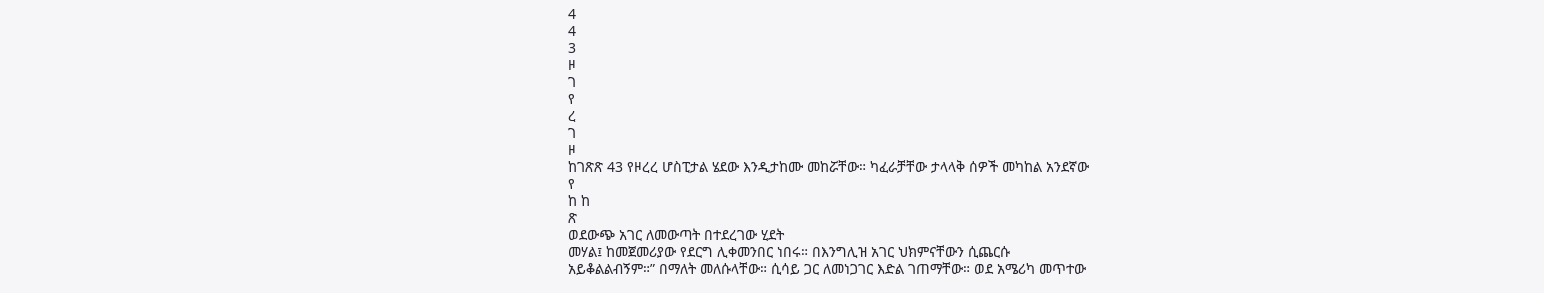4
4
3
ዞ
ገ
የ
ረ
ገ
ዞ
ከገጽጽ 43 የዞረረ ሆስፒታል ሄደው እንዲታከሙ መከሯቸው። ካፈራቻቸው ታላላቅ ሰዎች መካከል አንደኛው
የ
ከ ከ
ጽ
ወደውጭ አገር ለመውጣት በተደረገው ሂደት
መሃል፤ ከመጀመሪያው የደርግ ሊቀመንበር ነበሩ። በእንግሊዝ አገር ህክምናቸውን ሲጨርሱ
አይቆልልብኝም።” በማለት መለሱላቸው። ሲሳይ ጋር ለመነጋገር እድል ገጠማቸው። ወደ አሜሪካ መጥተው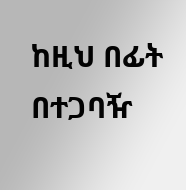ከዚህ በፊት በተጋባዥ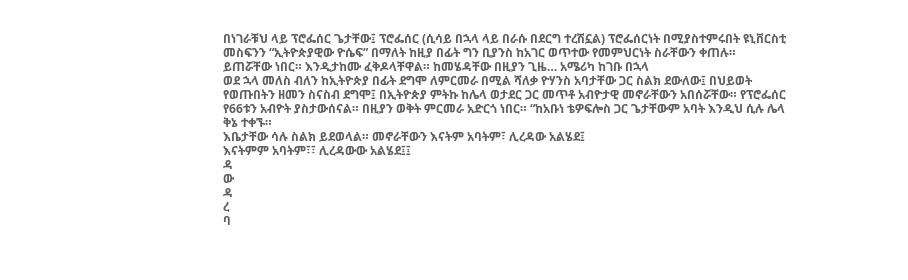በነገራቹህ ላይ ፕሮፌሰር ጌታቸው፤ ፕሮፌሰር (ሲሳይ በኋላ ላይ በራሱ በደርግ ተረሽኗል) ፕሮፌሰርነት በሚያስተምሩበት ዩኒቨርስቲ
መስፍንን “ኢትዮጵያዊው ዮሴፍ” በማለት ከዚያ በፊት ግን ቢያንስ ከአገር ወጥተው የመምህርነት ስራቸውን ቀጠሉ።
ይጠሯቸው ነበር። እንዲታከሙ ፈቅዶላቸዋል። ከመሄዳቸው በዚያን ጊዜ… አሜሪካ ከገቡ በኋላ
ወደ ኋላ መለስ ብለን ከኢትዮጵያ በፊት ደግሞ ለምርመራ በሚል ሻለቃ ዮሃንስ አባታቸው ጋር ስልክ ደውለው፤ በህይወት
የወጡበትን ዘመን ስናስብ ደግሞ፤ በኢትዮጵያ ምትኩ ከሌላ ወታደር ጋር መጥቶ አብዮታዊ መኖራቸውን አበሰሯቸው። የፕሮፌሰር
የ66ቱን አብዮት ያስታውሰናል። በዚያን ወቅት ምርመራ አድርጎ ነበር። “ከአቡነ ቴዎፍሎስ ጋር ጌታቸውም አባት እንዲህ ሲሉ ሌላ ቅኔ ተቀኙ።
እቤታቸው ሳሉ ስልክ ይደወላል። መኖራቸውን እናትም አባትም፣ ሊረዳው አልሄደ፤
እናትምም አባትም፣፣ ሊረዳውው አልሄደ፤፤
ዳ
ው
ዳ
ረ
ባ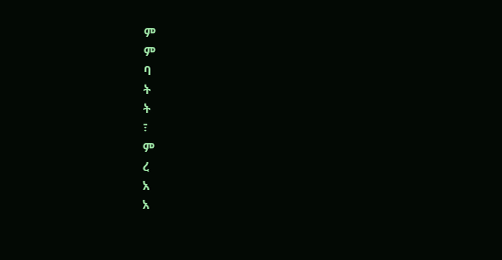ም
ም
ባ
ት
ት
፣
ም
ረ
አ
አ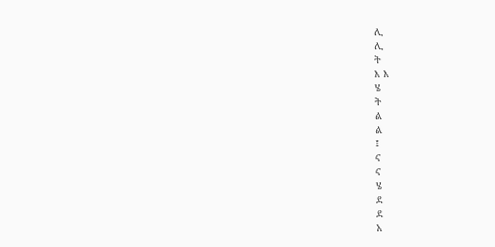ሊ
ሊ
ት
እ እ
ሄ
ት
ል
ል
፤
ና
ና
ሄ
ደ
ደ
አ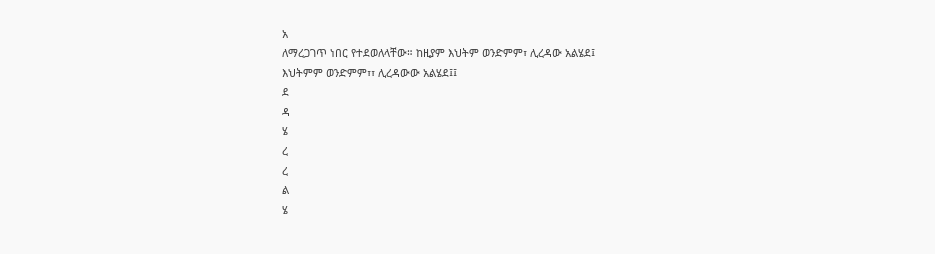አ
ለማረጋገጥ ነበር የተደወለላቸው። ከዚያም እህትም ወንድምም፣ ሊረዳው አልሄደ፤
እህትምም ወንድምም፣፣ ሊረዳውው አልሄደ፤፤
ደ
ዳ
ሄ
ረ
ረ
ል
ሄ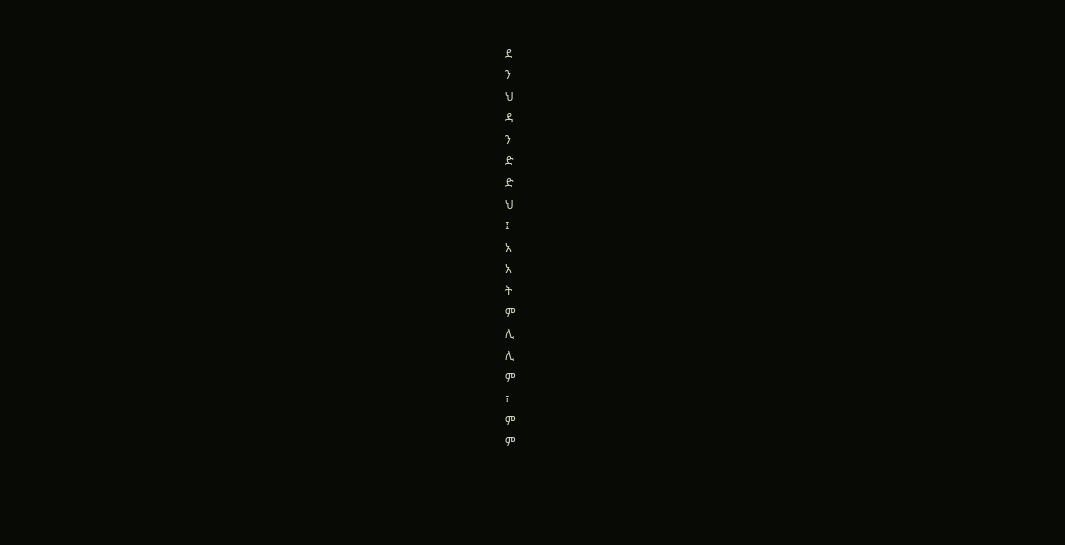ደ
ን
ህ
ዳ
ን
ድ
ድ
ህ
፤
አ
አ
ት
ም
ሊ
ሊ
ም
፣
ም
ም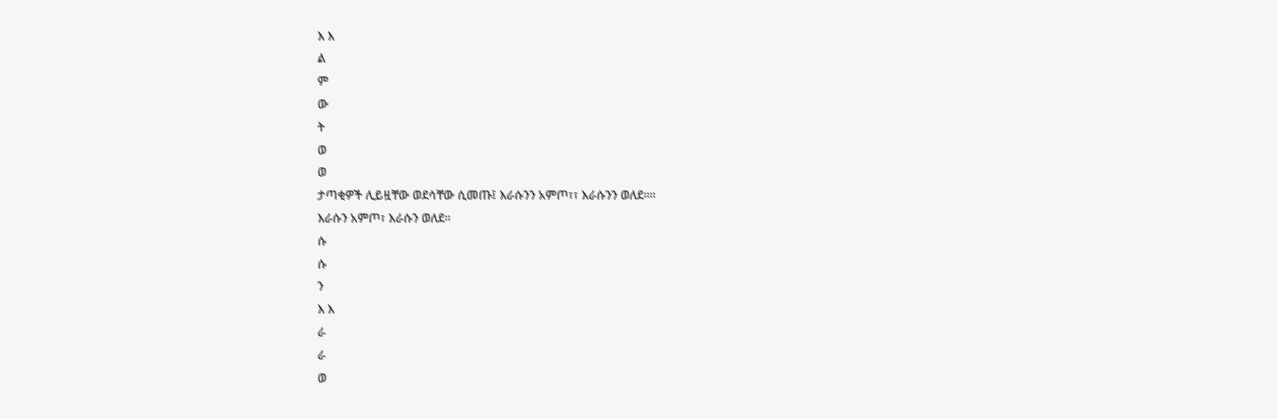እ እ
ል
ም
ው
ት
ወ
ወ
ታጣቂዎች ሊይዟቸው ወደሳቸው ሲመጡ፤ እራሱንን አምጦ፣፣ እራሱንን ወለደ።።
እራሱን አምጦ፣ እራሱን ወለደ።
ሱ
ሱ
ን
እ እ
ራ
ራ
ወ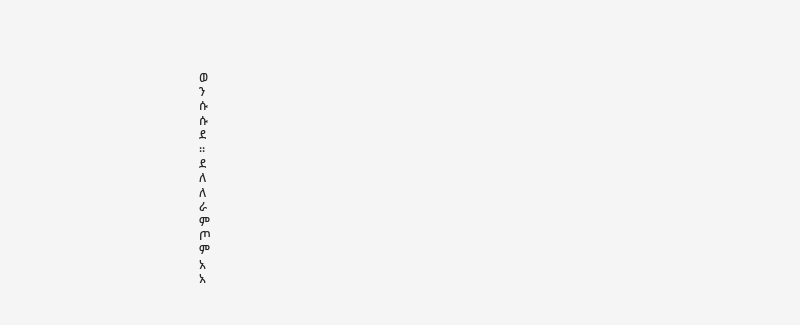ወ
ን
ሱ
ሱ
ደ
።
ደ
ለ
ለ
ራ
ም
ጦ
ም
አ
አ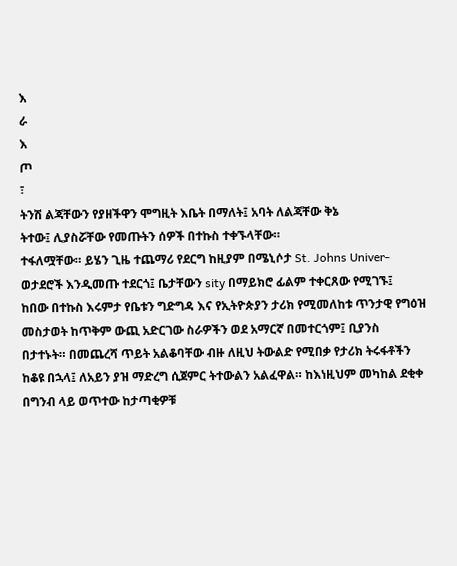እ
ራ
እ
ጦ
፣
ትንሽ ልጃቸውን የያዘችዋን ሞግዚት እቤት በማለት፤ አባት ለልጃቸው ቅኔ
ትተው፤ ሊያስሯቸው የመጡትን ሰዎች በተኩስ ተቀኙላቸው።
ተፋለሟቸው። ይሄን ጊዜ ተጨማሪ የደርግ ከዚያም በሜኒሶታ St. Johns Univer-
ወታደሮች እንዲመጡ ተደርጎ፤ ቤታቸውን sity በማይክሮ ፊልም ተቀርጸው የሚገኙ፤
ከበው በተኩስ እሩምታ የቤቱን ግድግዳ እና የኢትዮጵያን ታሪክ የሚመለከቱ ጥንታዊ የግዕዝ
መስታወት ከጥቅም ውጪ አድርገው ስራዎችን ወደ አማርኛ በመተርጎም፤ ቢያንስ
በታተኑት። በመጨረሻ ጥይት አልቆባቸው ብዙ ለዚህ ትውልድ የሚበቃ የታሪክ ትሩፋቶችን
ከቆዩ በኋላ፤ ለአይን ያዝ ማድረግ ሲጀምር ትተውልን አልፈዋል። ከእነዚህም መካከል ደቂቀ
በግንብ ላይ ወጥተው ከታጣቂዎቹ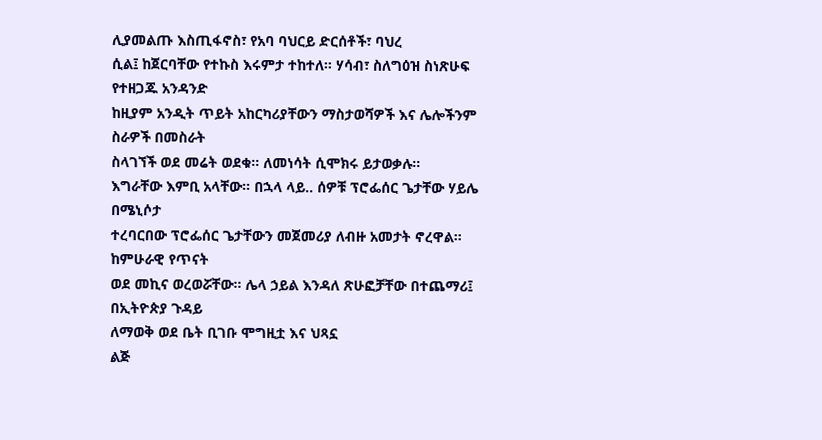ሊያመልጡ እስጢፋኖስ፣ የአባ ባህርይ ድርሰቶች፣ ባህረ
ሲል፤ ከጀርባቸው የተኩስ እሩምታ ተከተለ። ሃሳብ፣ ስለግዕዝ ስነጽሁፍ የተዘጋጁ አንዳንድ
ከዚያም አንዲት ጥይት አከርካሪያቸውን ማስታወሻዎች እና ሌሎችንም ስራዎች በመስራት
ስላገኘች ወደ መሬት ወደቁ። ለመነሳት ሲሞክሩ ይታወቃሉ።
እግራቸው እምቢ አላቸው። በኋላ ላይ.. ሰዎቹ ፕሮፌሰር ጌታቸው ሃይሌ በሜኒሶታ
ተረባርበው ፕሮፌሰር ጌታቸውን መጀመሪያ ለብዙ አመታት ኖረዋል። ከምሁራዊ የጥናት
ወደ መኪና ወረወሯቸው። ሌላ ኃይል እንዳለ ጽሁፎቻቸው በተጨማሪ፤ በኢትዮጵያ ጉዳይ
ለማወቅ ወደ ቤት ቢገቡ ሞግዚቷ እና ህጻኗ
ልጅ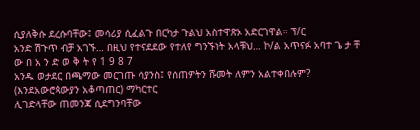ሲያለቅሱ ደረሱባቸው፤ መሳሪያ ሲፈልጉ በርካታ ጉልህ አስተዋጽኦ አድርገዋል። ፕ/ር
አንድ ሽጉጥ ብቻ አገኙ… በዚህ የተናደደው የተለየ ግንኙነት አላቹህ… ኮ/ል አጥናፉ አባተ ጌ ታ ቸ ው በ አ ን ድ ወ ቅ ት የ 1 9 8 7
አንዱ ወታደር በጫማው መርገጡ ሳያንስ፤ የሰጠዎትን ሹመት ለምን አልተቀበሉም? (እንደአውሮጳውያን አቆጣጠር) ማካርተር
ሊገድላቸው ጠመንጃ ሲደግንባቸው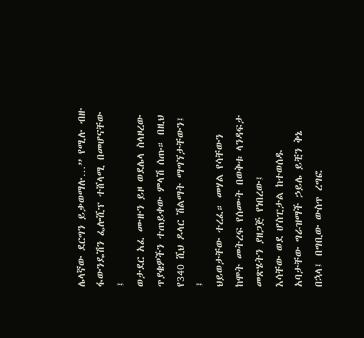ሌላኛው ደርግን ይቃወማሉ…” የሚሉ ብዙ ፋውንዴሽን ፌሎሺፕ ተሸላሚ በመሆናቸው ፤
ወታደር አፈ ሙዙን ይዞ ወደሌላ ስላዞረው ጥያቄዎችን ተጠይቀው ምላሽ ሰጡ። በዚህ የ340 ሺህ ዶላር ሽልማት ማግኘታቸውን፤ ፤
ህይወታቸው ተረፈ። መሃል የሳቸውን ከሞት መትረፍ የሰሙት በወቅቱ ላንዳፍታ መጽሄትን ያዘጋጅ የነበረው፤
እሳቸው ወደ ሆስፒታል ከተወሰዱ አባታቸው ግራዝማች ኃይሌ ይቺን ቅኔ
በኋላ፤ በግቢው ውስጥ ረግፎ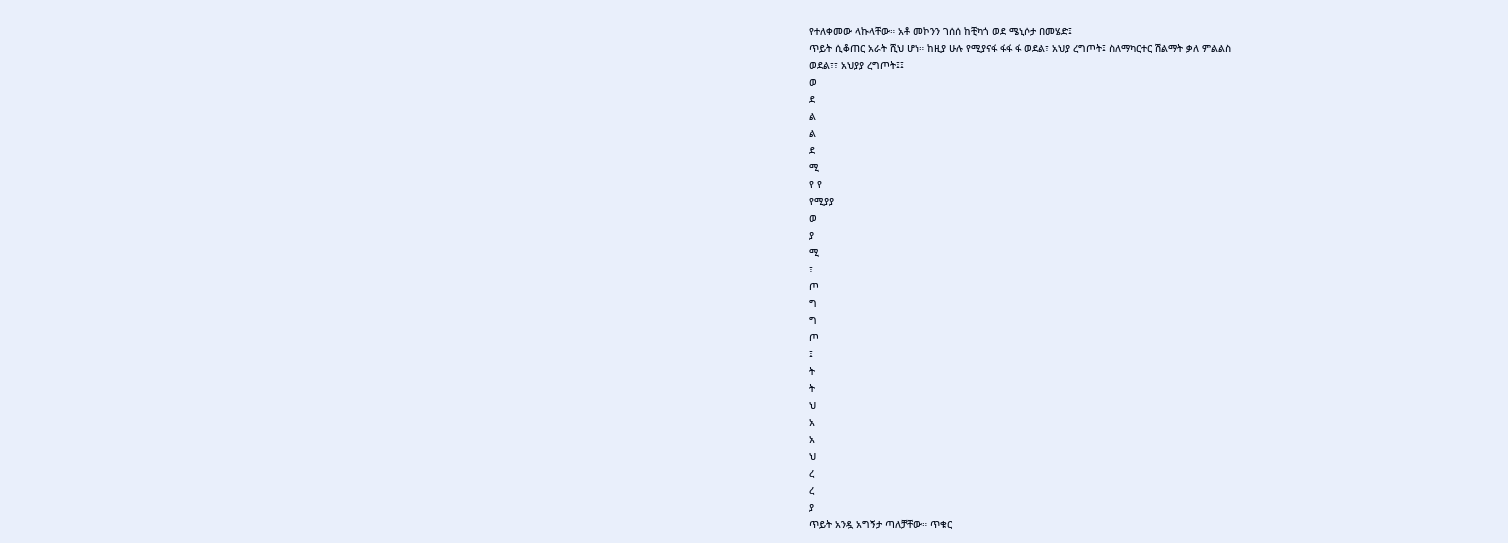የተለቀመው ላኩላቸው። አቶ መኮንን ገሰሰ ከቺካጎ ወደ ሜኒሶታ በመሄድ፤
ጥይት ሲቆጠር አራት ሺህ ሆነ። ከዚያ ሁሉ የሚያናፋ ፋፋ ፋ ወደል፣ አህያ ረግጦት፤ ስለማካርተር ሽልማት ቃለ ምልልስ
ወደል፣፣ አህያያ ረግጦት፤፤
ወ
ደ
ል
ል
ደ
ሚ
የ የ
የሚያያ
ወ
ያ
ሚ
፣
ጦ
ግ
ግ
ጦ
፤
ት
ት
ህ
አ
አ
ህ
ረ
ረ
ያ
ጥይት አንዷ አግኝታ ጣለቻቸው። ጥቁር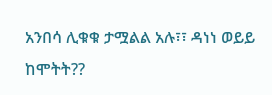አንበሳ ሊቁቁ ታሟልል አሉ፣፣ ዳነነ ወይይ ከሞትት??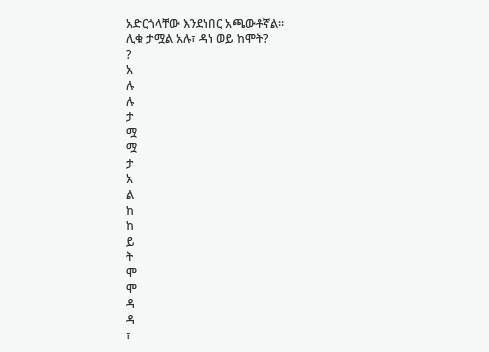አድርጎላቸው እንደነበር አጫውቶኛል።
ሊቁ ታሟል አሉ፣ ዳነ ወይ ከሞት?
?
አ
ሉ
ሉ
ታ
ሟ
ሟ
ታ
አ
ል
ከ
ከ
ይ
ት
ሞ
ሞ
ዳ
ዳ
፣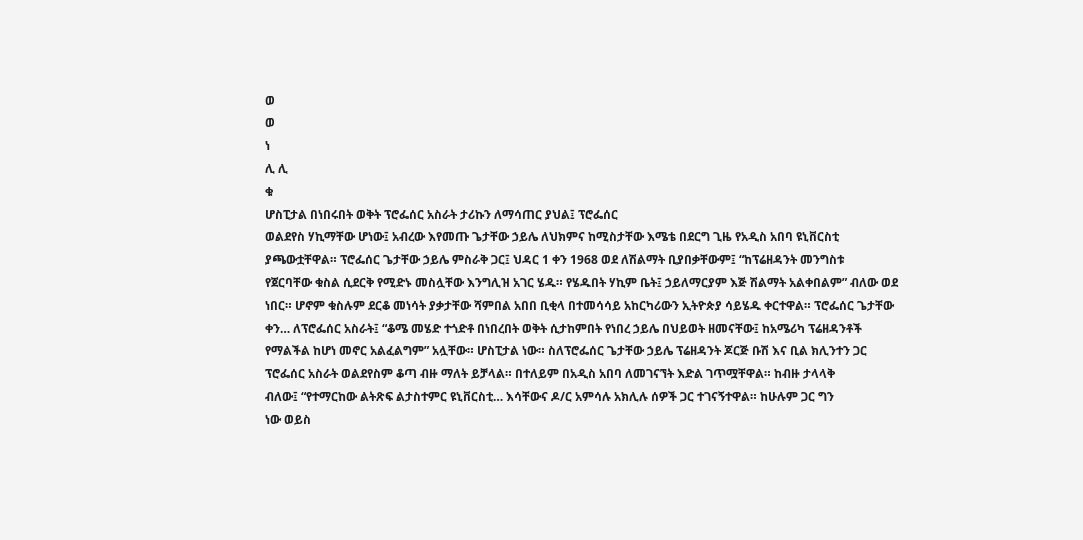ወ
ወ
ነ
ሊ ሊ
ቁ
ሆስፒታል በነበሩበት ወቅት ፕሮፌሰር አስራት ታሪኩን ለማሳጠር ያህል፤ ፕሮፌሰር
ወልደየስ ሃኪማቸው ሆነው፤ አብረው እየመጡ ጌታቸው ኃይሌ ለህክምና ከሚስታቸው እሜቴ በደርግ ጊዜ የአዲስ አበባ ዩኒቨርስቲ
ያጫውቷቸዋል። ፕሮፌሰር ጌታቸው ኃይሌ ምስራቅ ጋር፤ ህዳር 1 ቀን 1968 ወደ ለሽልማት ቢያበቃቸውም፤ “ከፕሬዘዳንት መንግስቱ
የጀርባቸው ቁስል ሲደርቅ የሚድኑ መስሏቸው እንግሊዝ አገር ሄዱ። የሄዱበት ሃኪም ቤት፤ ኃይለማርያም እጅ ሽልማት አልቀበልም” ብለው ወደ
ነበር። ሆኖም ቁስሉም ደርቆ መነሳት ያቃታቸው ሻምበል አበበ ቢቂላ በተመሳሳይ አከርካሪውን ኢትዮጵያ ሳይሄዱ ቀርተዋል። ፕሮፌሰር ጌታቸው
ቀን… ለፕሮፌሰር አስራት፤ “ቆሜ መሄድ ተጎድቶ በነበረበት ወቅት ሲታከምበት የነበረ ኃይሌ በህይወት ዘመናቸው፤ ከአሜሪካ ፕሬዘዳንቶች
የማልችል ከሆነ መኖር አልፈልግም” አሏቸው። ሆስፒታል ነው። ስለፕሮፌሰር ጌታቸው ኃይሌ ፕሬዘዳንት ጆርጅ ቡሽ እና ቢል ክሊንተን ጋር
ፕሮፌሰር አስራት ወልደየስም ቆጣ ብዙ ማለት ይቻላል። በተለይም በአዲስ አበባ ለመገናኘት እድል ገጥሟቸዋል። ከብዙ ታላላቅ
ብለው፤ “የተማርከው ልትጽፍ ልታስተምር ዩኒቨርስቲ… እሳቸውና ዶ/ር አምሳሉ አክሊሉ ሰዎች ጋር ተገናኝተዋል። ከሁሉም ጋር ግን
ነው ወይስ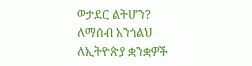ወታደር ልትሆን? ለማሰብ አንጎልህ ለኢትዮጵያ ቋንቋዎች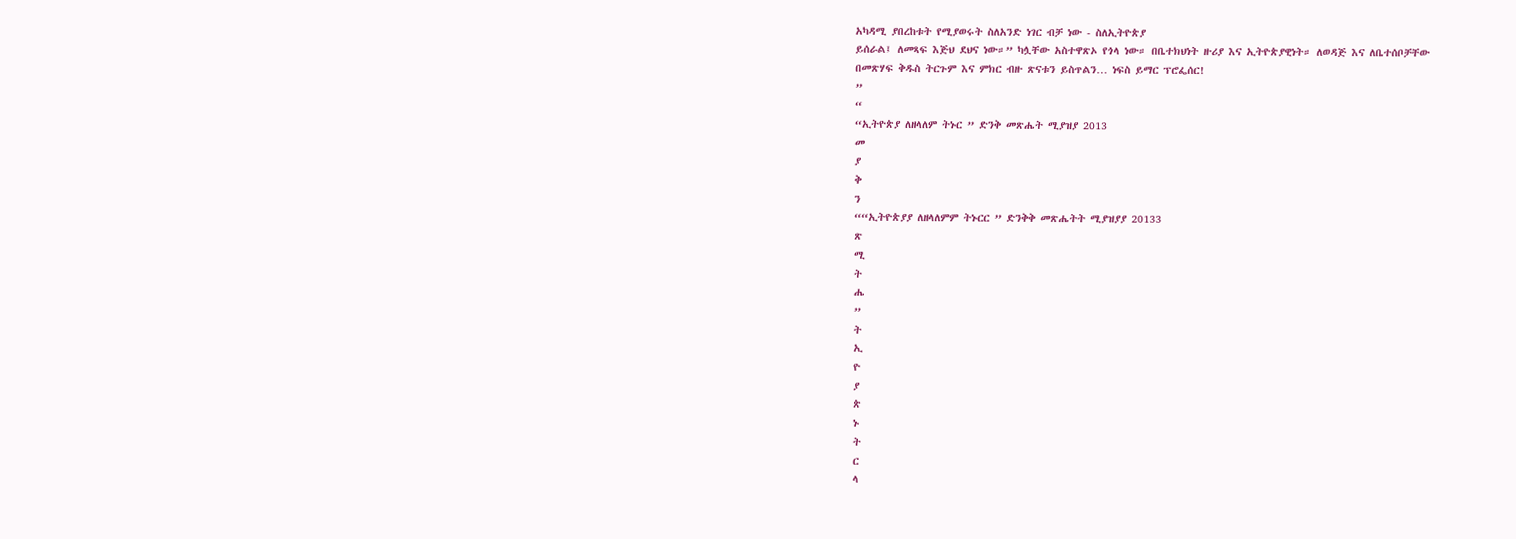አካዳሚ ያበረከቱት የሚያወሩት ስለአንድ ነገር ብቻ ነው - ስለኢትዮጵያ
ይሰራል፤ ለመጻፍ እጅህ ደህና ነው።” ካሏቸው አስተዋጽኦ የጎላ ነው። በቤተክህነት ዙሪያ እና ኢትዮጵያዊነት። ለወዳጅ እና ለቤተሰቦቻቸው
በመጽሃፍ ቅዱስ ትርጉም እና ምክር ብዙ ጽናቱን ይስጥልን… ነፍስ ይማር ፕሮፌሰር!
”
“
“ኢትዮጵያ ለዘላለም ትኑር ” ድንቅ መጽሔት ሚያዝያ 2013
መ
ያ
ቅ
ን
““ኢትዮጵያያ ለዘላለምም ትኑርር ” ድንቅቅ መጽሔትት ሚያዝያያ 20133
ጽ
ሚ
ት
ሔ
”
ት
ኢ
ዮ
ያ
ጵ
ኑ
ት
ር
ላ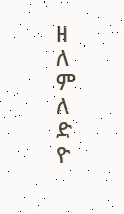ዘ
ለ
ም
ለ
ድ
ዮ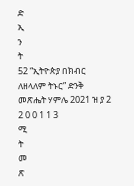ድ
ኢ
ን
ት
52 “ኢትዮጵያ በክብር ለዘላለም ትኑር” ድንቅ መጽሔት ሃምሌ 2021 ዝ ያ 2 2 0 0 1 1 3
ሚ
ት
መ
ጽ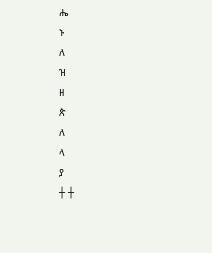ሔ
ኑ
ለ
ዝ
ዘ
ጵ
ለ
ላ
ያ
┼ ┼